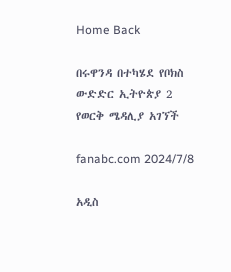Home Back

በሩዋንዳ በተካሄደ የቦክስ ውድድር ኢትዮጵያ 2 የወርቅ ሜዳሊያ አገኘች

fanabc.com 2024/7/8

አዲስ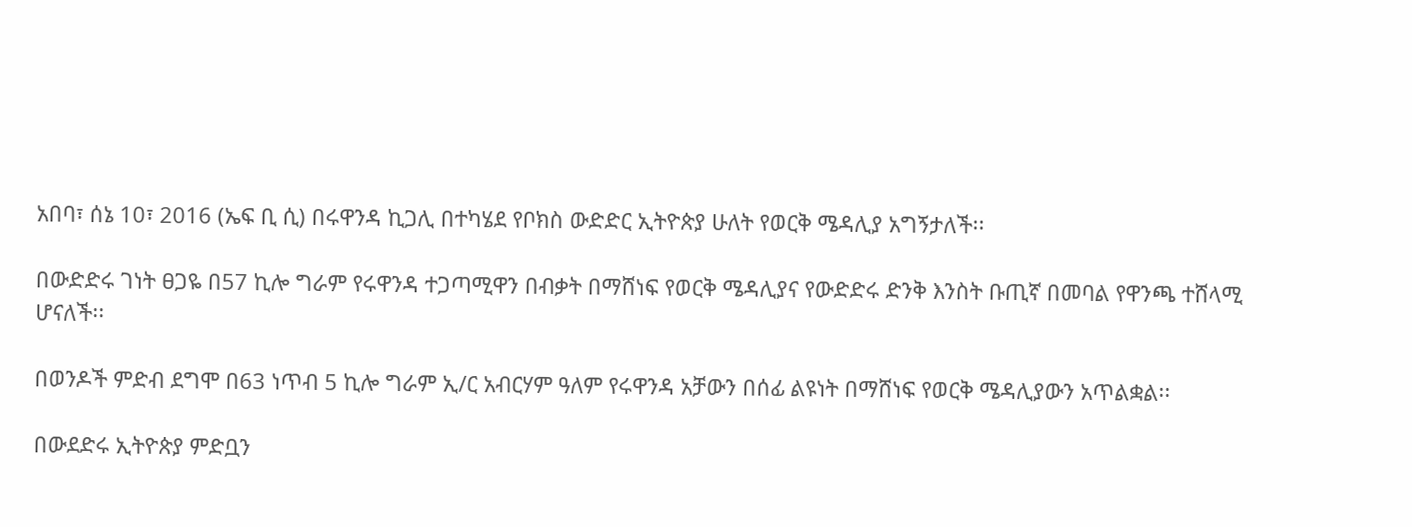አበባ፣ ሰኔ 10፣ 2016 (ኤፍ ቢ ሲ) በሩዋንዳ ኪጋሊ በተካሄደ የቦክስ ውድድር ኢትዮጵያ ሁለት የወርቅ ሜዳሊያ አግኝታለች፡፡

በውድድሩ ገነት ፀጋዬ በ57 ኪሎ ግራም የሩዋንዳ ተጋጣሚዋን በብቃት በማሸነፍ የወርቅ ሜዳሊያና የውድድሩ ድንቅ እንስት ቡጢኛ በመባል የዋንጫ ተሸላሚ ሆናለች፡፡

በወንዶች ምድብ ደግሞ በ63 ነጥብ 5 ኪሎ ግራም ኢ/ር አብርሃም ዓለም የሩዋንዳ አቻውን በሰፊ ልዩነት በማሸነፍ የወርቅ ሜዳሊያውን አጥልቋል፡፡

በውደድሩ ኢትዮጵያ ምድቧን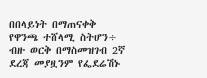በበላይነት በማጠናቀቅ የዋንጫ ተሸላሚ ስትሆን÷ ብዙ ወርቅ በማስመዝገብ 2ኛ ደረጃ መያዟንም የፌደሬሽኑ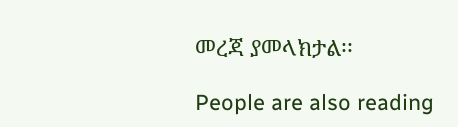መረጃ ያመላክታል፡፡

People are also reading